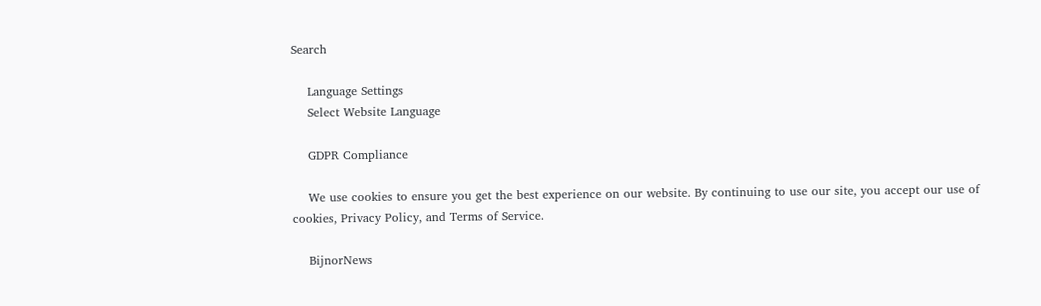Search

    Language Settings
    Select Website Language

    GDPR Compliance

    We use cookies to ensure you get the best experience on our website. By continuing to use our site, you accept our use of cookies, Privacy Policy, and Terms of Service.

    BijnorNews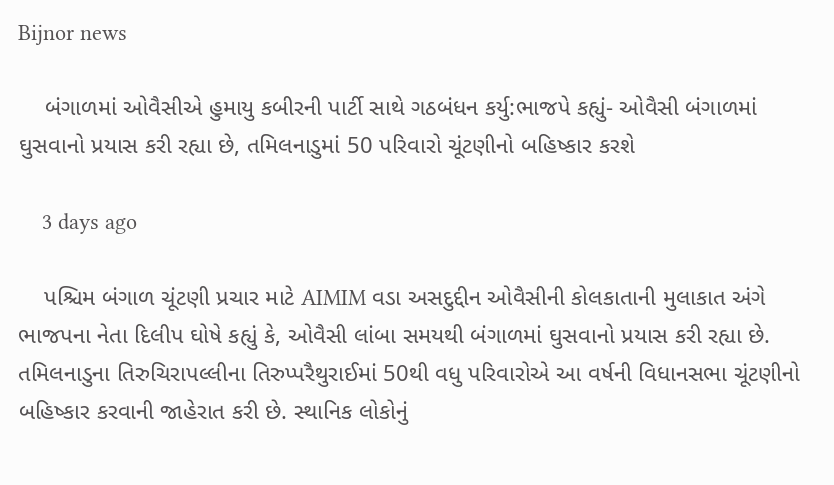Bijnor news

    બંગાળમાં ઓવૈસીએ હુમાયુ કબીરની પાર્ટી સાથે ગઠબંધન કર્યુ:ભાજપે કહ્યું- ઓવૈસી બંગાળમાં ઘુસવાનો પ્રયાસ કરી રહ્યા છે, તમિલનાડુમાં 50 પરિવારો ચૂંટણીનો બહિષ્કાર કરશે

    3 days ago

    પશ્ચિમ બંગાળ ચૂંટણી પ્રચાર માટે AIMIM વડા અસદુદ્દીન ઓવૈસીની કોલકાતાની મુલાકાત અંગે ભાજપના નેતા દિલીપ ઘોષે કહ્યું કે, ઓવૈસી લાંબા સમયથી બંગાળમાં ઘુસવાનો પ્રયાસ કરી રહ્યા છે. તમિલનાડુના તિરુચિરાપલ્લીના તિરુપ્પરૈથુરાઈમાં 50થી વધુ પરિવારોએ આ વર્ષની વિધાનસભા ચૂંટણીનો બહિષ્કાર કરવાની જાહેરાત કરી છે. સ્થાનિક લોકોનું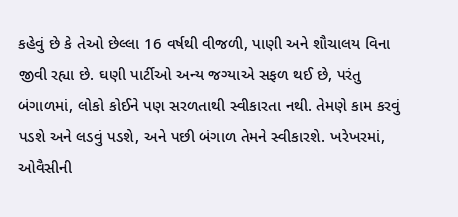કહેવું છે કે તેઓ છેલ્લા 16 વર્ષથી વીજળી, પાણી અને શૌચાલય વિના જીવી રહ્યા છે. ઘણી પાર્ટીઓ અન્ય જગ્યાએ સફળ થઈ છે, પરંતુ બંગાળમાં, લોકો કોઈને પણ સરળતાથી સ્વીકારતા નથી. તેમણે કામ કરવું પડશે અને લડવું પડશે, અને પછી બંગાળ તેમને સ્વીકારશે. ખરેખરમાં, ઓવૈસીની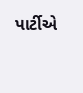પાર્ટીએ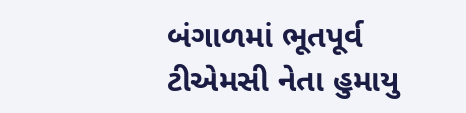બંગાળમાં ભૂતપૂર્વ ટીએમસી નેતા હુમાયુ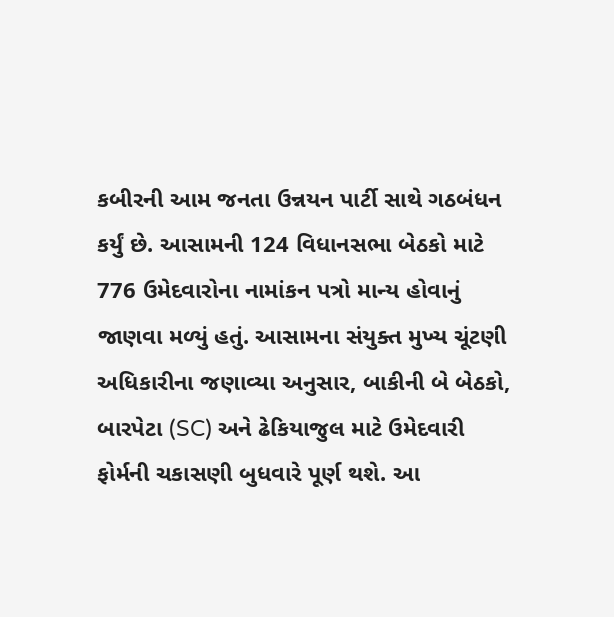કબીરની આમ જનતા ઉન્નયન પાર્ટી સાથે ગઠબંધન કર્યું છે. આસામની 124 વિધાનસભા બેઠકો માટે 776 ઉમેદવારોના નામાંકન પત્રો માન્ય હોવાનું જાણવા મળ્યું હતું. આસામના સંયુક્ત મુખ્ય ચૂંટણી અધિકારીના જણાવ્યા અનુસાર, બાકીની બે બેઠકો, બારપેટા (SC) અને ઢેકિયાજુલ માટે ઉમેદવારી ફોર્મની ચકાસણી બુધવારે પૂર્ણ થશે. આ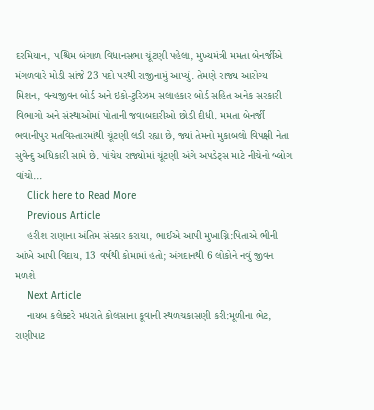દરમિયાન, પશ્ચિમ બંગાળ વિધાનસભા ચૂંટણી પહેલા, મુખ્યમંત્રી મમતા બેનર્જીએ મંગળવારે મોડી સાંજે 23 પદો પરથી રાજીનામું આપ્યું. તેમણે રાજ્ય આરોગ્ય મિશન, વન્યજીવન બોર્ડ અને ઇકો-ટુરિઝમ સલાહકાર બોર્ડ સહિત અનેક સરકારી વિભાગો અને સંસ્થાઓમાં પોતાની જવાબદારીઓ છોડી દીધી. મમતા બેનર્જી ભવાનીપુર મતવિસ્તારમાંથી ચૂંટણી લડી રહ્યા છે, જ્યાં તેમનો મુકાબલો વિપક્ષી નેતા સુવેન્દુ અધિકારી સામે છે. પાંચેય રાજ્યોમાં ચૂંટણી અંગે અપડેટ્સ માટે નીચેનો બ્લોગ વાંચો...
    Click here to Read More
    Previous Article
    હરીશ રાણાના અંતિમ સંસ્કાર કરાયા, ભાઈએ આપી મુખાગ્નિ:પિતાએ ભીની આંખે આપી વિદાય, 13 વર્ષથી કોમામાં હતો; અંગદાનથી 6 લોકોને નવું જીવન મળશે
    Next Article
    નાયબ કલેક્ટરે મધરાતે કોલસાના કૂવાની સ્થળચકાસણી કરી:મૂળીના ભેટ, રાણીપાટ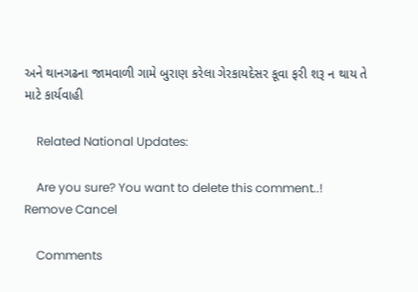અને થાનગઢના જામવાળી ગામે બુરાણ કરેલા ગેરકાયદેસર કૂવા ફરી શરૂ ન થાય તે માટે કાર્યવાહી

    Related National Updates:

    Are you sure? You want to delete this comment..! Remove Cancel

    Comments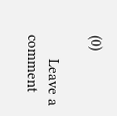(0)

      Leave a comment